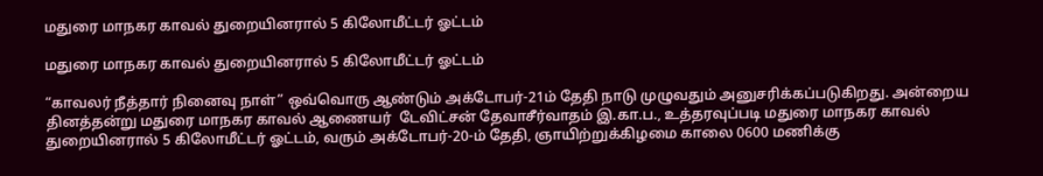மதுரை மாநகர காவல் துறையினரால் 5 கிலோமீட்டர் ஓட்டம்

மதுரை மாநகர காவல் துறையினரால் 5 கிலோமீட்டர் ஓட்டம்

“காவலர் நீத்தார் நினைவு நாள்” ஒவ்வொரு ஆண்டும் அக்டோபர்-21ம் தேதி நாடு முழுவதும் அனுசரிக்கப்படுகிறது. அன்றைய தினத்தன்று மதுரை மாநகர காவல் ஆணையர்  டேவிட்சன் தேவாசீர்வாதம் இ.கா.ப., உத்தரவுப்படி மதுரை மாநகர காவல் துறையினரால் 5 கிலோமீட்டர் ஓட்டம், வரும் அக்டோபர்-20-ம் தேதி, ஞாயிற்றுக்கிழமை காலை 0600 மணிக்கு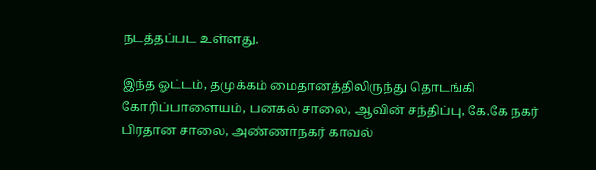நடத்தப்பட உள்ளது.

இந்த ஓட்டம், தமுக்கம் மைதானத்திலிருந்து தொடங்கி கோரிப்பாளையம், பனகல் சாலை, ஆவின் சந்திப்பு, கே.கே நகர் பிரதான சாலை, அண்ணாநகர் காவல்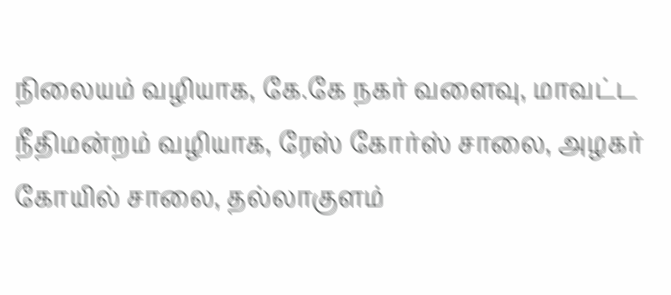நிலையம் வழியாக, கே.கே நகர் வளைவு, மாவட்ட நீதிமன்றம் வழியாக, ரேஸ் கோர்ஸ் சாலை, அழகர் கோயில் சாலை, தல்லாகுளம்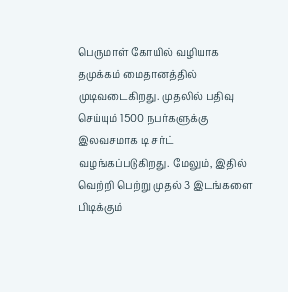பெருமாள் கோயில் வழியாக தமுக்கம் மைதானத்தில் முடிவடைகிறது. முதலில் பதிவு செய்யும் 1500 நபர்களுக்கு இலவசமாக டி சர்ட் வழங்கப்படுகிறது. மேலும், இதில் வெற்றி பெற்று முதல் 3 இடங்களை பிடிக்கும்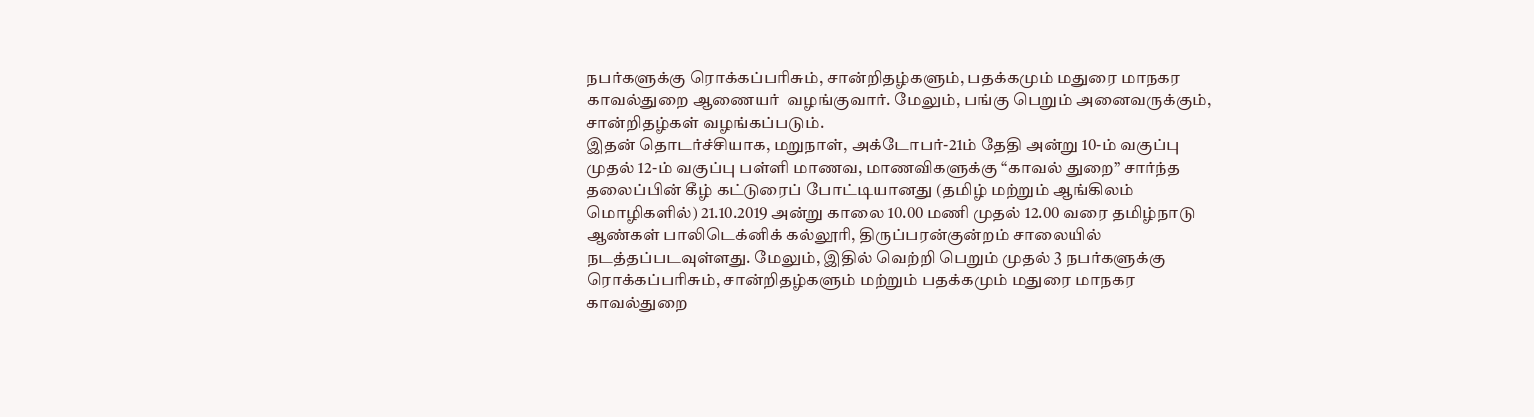நபர்களுக்கு ரொக்கப்பரிசும், சான்றிதழ்களும், பதக்கமும் மதுரை மாநகர காவல்துறை ஆணையர்  வழங்குவார். மேலும், பங்கு பெறும் அனைவருக்கும், சான்றிதழ்கள் வழங்கப்படும்.
இதன் தொடர்ச்சியாக, மறுநாள், அக்டோபர்-21ம் தேதி அன்று 10-ம் வகுப்பு முதல் 12-ம் வகுப்பு பள்ளி மாணவ, மாணவிகளுக்கு “காவல் துறை” சார்ந்த தலைப்பின் கீழ் கட்டுரைப் போட்டியானது (தமிழ் மற்றும் ஆங்கிலம் மொழிகளில்) 21.10.2019 அன்று காலை 10.00 மணி முதல் 12.00 வரை தமிழ்நாடு ஆண்கள் பாலிடெக்னிக் கல்லூரி, திருப்பரன்குன்றம் சாலையில் நடத்தப்படவுள்ளது. மேலும், இதில் வெற்றி பெறும் முதல் 3 நபர்களுக்கு ரொக்கப்பரிசும், சான்றிதழ்களும் மற்றும் பதக்கமும் மதுரை மாநகர காவல்துறை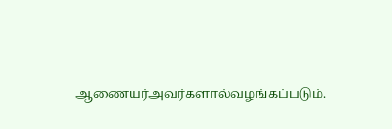ஆணையர்அவர்களால்வழங்கப்படும்.